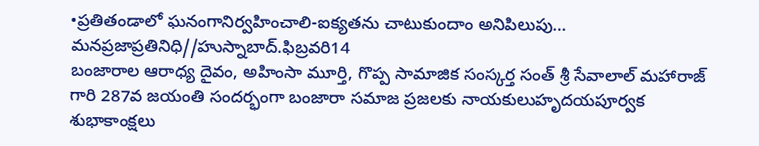•ప్రతితండాలో ఘనంగానిర్వహించాలి-ఐక్యతను చాటుకుందాం అనిపిలుపు…
మనప్రజాప్రతినిధి//హుస్నాబాద్.ఫిబ్రవరి14
బంజారాల ఆరాధ్య దైవం, అహింసా మూర్తి, గొప్ప సామాజిక సంస్కర్త సంత్ శ్రీ సేవాలాల్ మహారాజ్ గారి 287వ జయంతి సందర్భంగా బంజారా సమాజ ప్రజలకు నాయకులుహృదయపూర్వక శుభాకాంక్షలు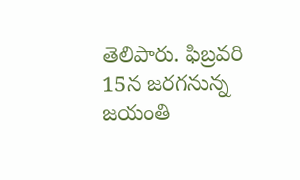తెలిపారు. ఫిబ్రవరి 15న జరగనున్న జయంతి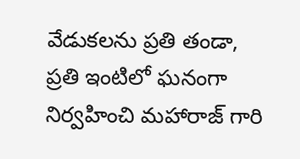వేడుకలను ప్రతి తండా, ప్రతి ఇంటిలో ఘనంగా నిర్వహించి మహారాజ్ గారి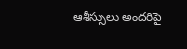ఆశీస్సులు అందరిపై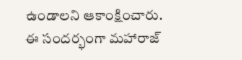ఉండాలని ఆకాంక్షించారు.
ఈ సందర్భంగా మహారాజ్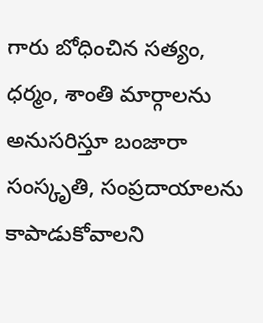గారు బోధించిన సత్యం, ధర్మం, శాంతి మార్గాలను అనుసరిస్తూ బంజారా సంస్కృతి, సంప్రదాయాలను కాపాడుకోవాలని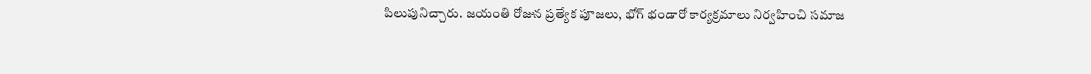పిలుపునిచ్చారు. జయంతి రోజున ప్రత్యేక పూజలు, భోగ్ భండారో కార్యక్రమాలు నిర్వహించి సమాజ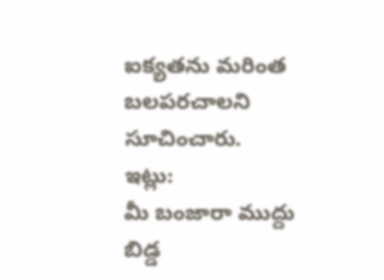ఐక్యతను మరింత బలపరచాలని సూచించారు.
ఇట్లు:
మీ బంజారా ముద్దు బిడ్డ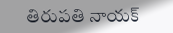తిరుపతి నాయక్